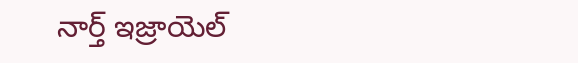నార్త్ ఇజ్రాయెల్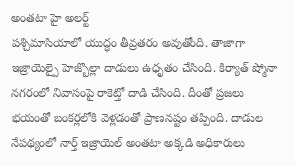అంతటా హై అలర్ట్
పశ్చిమాసియాలో యుద్ధం తీవ్రతరం అవుతోంది. తాజాగా ఇజ్రాయెల్పై హెజ్బొల్లా దాడులు ఉధృతం చేసింది. కిర్యాత్ ష్మోనా నగరంలో నివాసంపై రాకెట్తో దాడి చేసింది. దీంతో ప్రజలు భయంతో బంకర్లలోకి వెళ్లడంతో ప్రాణనష్టం తప్పింది. దాడుల నేపథ్యంలో నార్త్ ఇజ్రాయెల్ అంతటా అక్కడి అధికారులు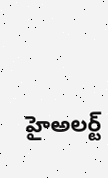హైఅలర్ట్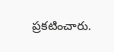ప్రకటించారు.